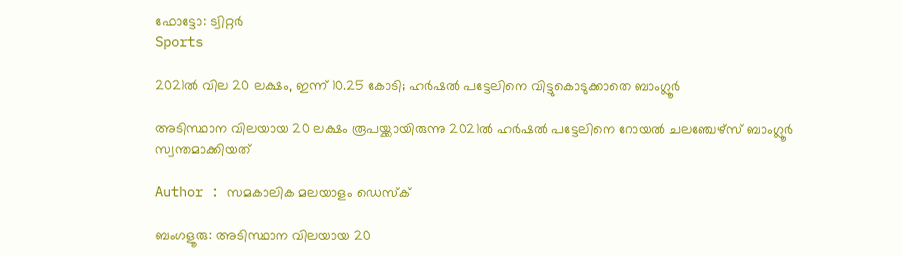ഫോട്ടോ: ട്വിറ്റർ
Sports

2021ല്‍ വില 20 ലക്ഷം, ഇന്ന് 10.25 കോടി; ഹര്‍ഷല്‍ പട്ടേലിനെ വിട്ടുകൊടുക്കാതെ ബാംഗ്ലൂര്‍

അടിസ്ഥാന വിലയായ 20 ലക്ഷം രൂപയ്ക്കായിരുന്നു 2021ല്‍ ഹര്‍ഷല്‍ പട്ടേലിനെ റോയല്‍ ചലഞ്ചേഴ്‌സ് ബാംഗ്ലൂര്‍ സ്വന്തമാക്കിയത്

Author : സമകാലിക മലയാളം ഡെസ്ക്

ബംഗളൂരു: അടിസ്ഥാന വിലയായ 20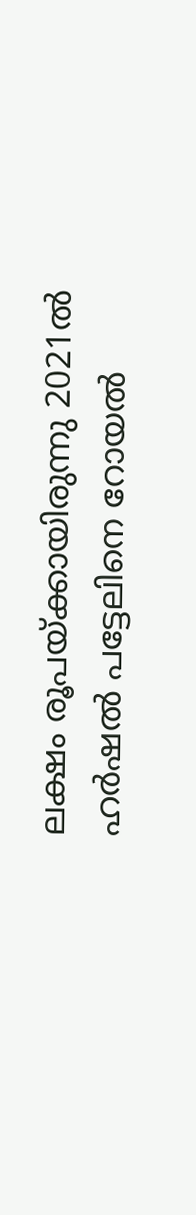ലക്ഷം രൂപയ്ക്കായിരുന്നു 2021ല്‍ ഹര്‍ഷല്‍ പട്ടേലിനെ റോയല്‍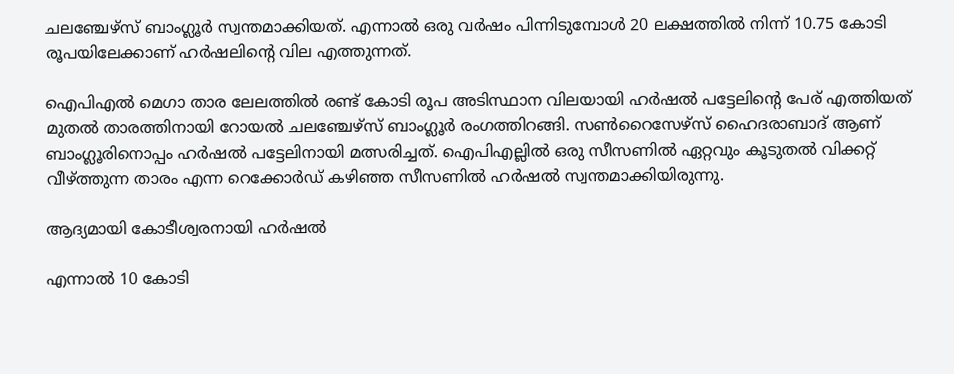ചലഞ്ചേഴ്‌സ് ബാംഗ്ലൂര്‍ സ്വന്തമാക്കിയത്. എന്നാല്‍ ഒരു വര്‍ഷം പിന്നിടുമ്പോള്‍ 20 ലക്ഷത്തില്‍ നിന്ന് 10.75 കോടി രൂപയിലേക്കാണ് ഹര്‍ഷലിന്റെ വില എത്തുന്നത്.

ഐപിഎല്‍ മെഗാ താര ലേലത്തില്‍ രണ്ട് കോടി രൂപ അടിസ്ഥാന വിലയായി ഹര്‍ഷല്‍ പട്ടേലിന്റെ പേര് എത്തിയത് മുതല്‍ താരത്തിനായി റോയല്‍ ചലഞ്ചേഴ്‌സ് ബാംഗ്ലൂര്‍ രംഗത്തിറങ്ങി. സണ്‍റൈസേഴ്‌സ് ഹൈദരാബാദ് ആണ് ബാംഗ്ലൂരിനൊപ്പം ഹര്‍ഷല്‍ പട്ടേലിനായി മത്സരിച്ചത്. ഐപിഎല്ലില്‍ ഒരു സീസണില്‍ ഏറ്റവും കൂടുതല്‍ വിക്കറ്റ് വീഴ്ത്തുന്ന താരം എന്ന റെക്കോര്‍ഡ് കഴിഞ്ഞ സീസണില്‍ ഹര്‍ഷല്‍ സ്വന്തമാക്കിയിരുന്നു.

ആദ്യമായി കോടീശ്വരനായി ഹര്‍ഷല്‍

എന്നാല്‍ 10 കോടി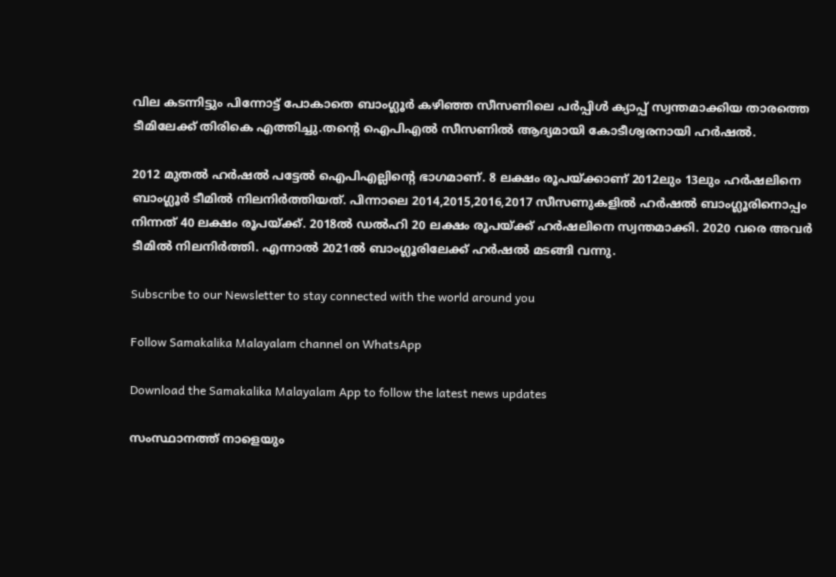വില കടന്നിട്ടും പിന്നോട്ട് പോകാതെ ബാംഗ്ലൂര്‍ കഴിഞ്ഞ സീസണിലെ പര്‍പ്പിള്‍ ക്യാപ്പ് സ്വന്തമാക്കിയ താരത്തെ ടീമിലേക്ക് തിരികെ എത്തിച്ചു.തന്റെ ഐപിഎല്‍ സീസണില്‍ ആദ്യമായി കോടീശ്വരനായി ഹര്‍ഷല്‍.

2012 മുതല്‍ ഹര്‍ഷല്‍ പട്ടേല്‍ ഐപിഎല്ലിന്റെ ഭാഗമാണ്. 8 ലക്ഷം രൂപയ്ക്കാണ് 2012ലും 13ലും ഹര്‍ഷലിനെ ബാംഗ്ലൂര്‍ ടീമില്‍ നിലനിര്‍ത്തിയത്. പിന്നാലെ 2014,2015,2016,2017 സീസണുകളില്‍ ഹര്‍ഷല്‍ ബാംഗ്ലൂരിനൊപ്പം നിന്നത് 40 ലക്ഷം രൂപയ്ക്ക്. 2018ല്‍ ഡല്‍ഹി 20 ലക്ഷം രൂപയ്ക്ക് ഹര്‍ഷലിനെ സ്വന്തമാക്കി. 2020 വരെ അവര്‍ ടീമില്‍ നിലനിര്‍ത്തി. എന്നാല്‍ 2021ല്‍ ബാംഗ്ലൂരിലേക്ക് ഹര്‍ഷല്‍ മടങ്ങി വന്നു.

Subscribe to our Newsletter to stay connected with the world around you

Follow Samakalika Malayalam channel on WhatsApp

Download the Samakalika Malayalam App to follow the latest news updates

സംസ്ഥാനത്ത് നാളെയും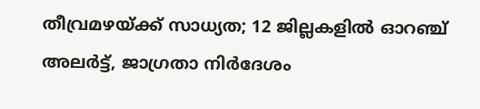തീവ്രമഴയ്ക്ക് സാധ്യത; 12 ജില്ലകളില്‍ ഓറഞ്ച് അലര്‍ട്ട്, ജാഗ്രതാ നിര്‍ദേശം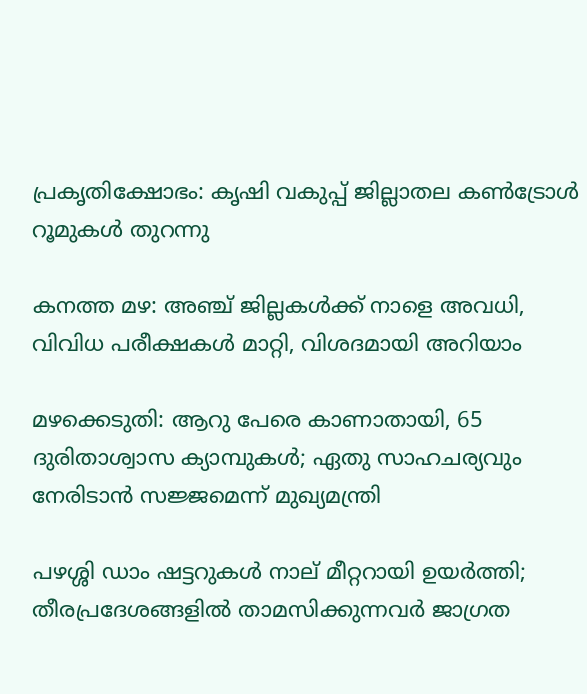പ്രകൃതിക്ഷോഭം: കൃഷി വകുപ്പ് ജില്ലാതല കൺട്രോൾ റൂമുകൾ തുറന്നു

കനത്ത മഴ: അഞ്ച് ജില്ലകൾക്ക് നാളെ അവധി, വിവിധ പരീക്ഷകൾ മാറ്റി, വിശദമായി അറിയാം

മഴക്കെടുതി: ആറു പേരെ കാണാതായി, 65 ദുരിതാശ്വാസ ക്യാമ്പുകള്‍; ഏതു സാഹചര്യവും നേരിടാൻ സജ്ജമെന്ന് മുഖ്യമന്ത്രി

പഴശ്ശി ഡാം ഷട്ടറുകള്‍ നാല് മീറ്ററായി ഉയര്‍ത്തി; തീരപ്രദേശങ്ങളില്‍ താമസിക്കുന്നവര്‍ ജാഗ്രത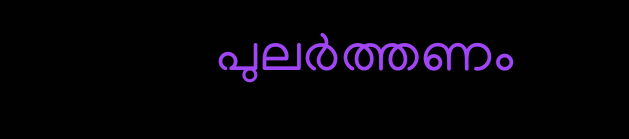പുലർത്തണം